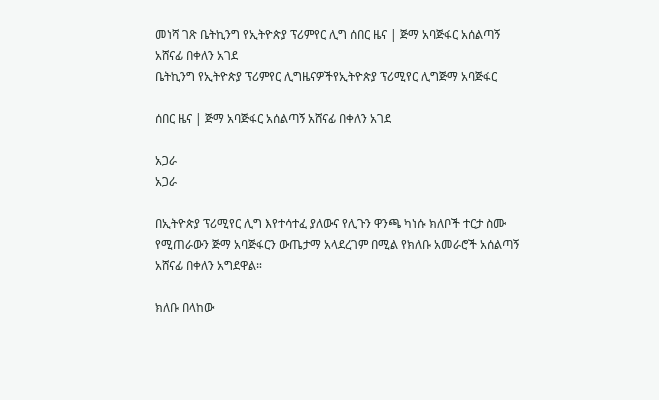መነሻ ገጽ ቤትኪንግ የኢትዮጵያ ፕሪምየር ሊግ ሰበር ዜና | ጅማ አባጅፋር አሰልጣኝ አሸናፊ በቀለን አገደ
ቤትኪንግ የኢትዮጵያ ፕሪምየር ሊግዜናዎችየኢትዮጵያ ፕሪሚየር ሊግጅማ አባጅፋር

ሰበር ዜና | ጅማ አባጅፋር አሰልጣኝ አሸናፊ በቀለን አገደ

አጋራ
አጋራ

በኢትዮጵያ ፕሪሚየር ሊግ እየተሳተፈ ያለውና የሊጉን ዋንጫ ካነሱ ክለቦች ተርታ ስሙ የሚጠራውን ጅማ አባጅፋርን ውጤታማ አላደረገም በሚል የክለቡ አመራሮች አሰልጣኝ አሸናፊ በቀለን አግደዋል።

ክለቡ በላከው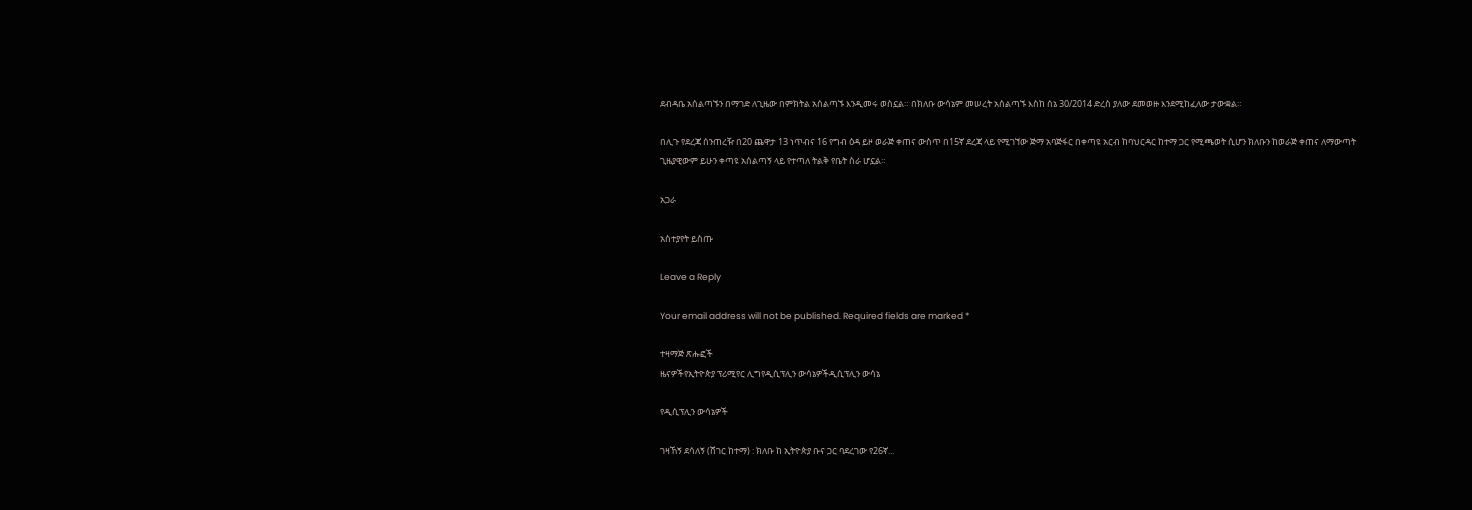ደብዳቤ አሰልጣኙን በማገድ ለጊዜው በምክትል አሰልጣኙ እንዲመሩ ወስኗል። በክለቡ ውሳኔም መሠረት አሰልጣኙ እስከ ሰኔ 30/2014 ድረስ ያለው ደመወዙ እንደሚከፈለው ታውቋል።

በሊጉ የደረጃ ሰንጠረዥ በ20 ጨዋታ 13 ነጥብና 16 የግብ ዕዳ ይዞ ወራጅ ቀጠና ውስጥ በ15ኛ ደረጃ ላይ የሚገኘው ጅማ አባጅፋር በቀጣዩ አርብ ከባህርዳር ከተማ ጋር የሚጫወት ሲሆን ክለቡን ከወራጅ ቀጠና ለማውጣት ጊዜያዊውም ይሁን ቀጣዩ አሰልጣኝ ላይ የተጣለ ትልቅ የቤት ስራ ሆኗል።

አጋራ

አስተያየት ይስጡ

Leave a Reply

Your email address will not be published. Required fields are marked *

ተዛማጅ ጽሑፎች
ዜናዎችየኢትዮጵያ ፕሪሚየር ሊግየዲሲፕሊን ውሳኔዎችዲሲፕሊን ውሳኔ

የዲሲፕሊን ውሳኔዎች

ገዛኸኝ ደሳለኝ (ሸገር ከተማ) : ክለቡ ከ ኢትዮጵያ ቡና ጋር ባደረገው የ26ኛ...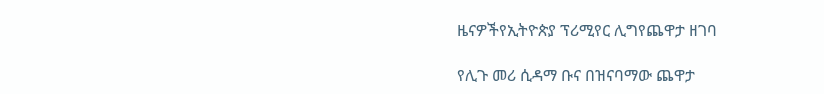ዜናዎችየኢትዮጵያ ፕሪሚየር ሊግየጨዋታ ዘገባ

የሊጉ መሪ ሲዳማ ቡና በዝናባማው ጨዋታ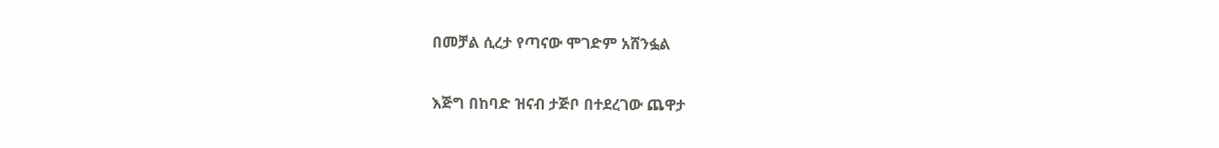በመቻል ሲረታ የጣናው ሞገድም አሸንፏል

እጅግ በከባድ ዝናብ ታጅቦ በተደረገው ጨዋታ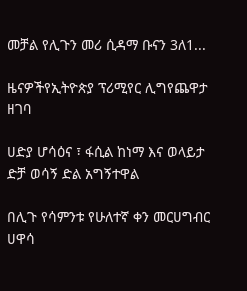መቻል የሊጉን መሪ ሲዳማ ቡናን 3ለ1...

ዜናዎችየኢትዮጵያ ፕሪሚየር ሊግየጨዋታ ዘገባ

ሀድያ ሆሳዕና ፣ ፋሲል ከነማ እና ወላይታ ድቻ ወሳኝ ድል አግኝተዋል

በሊጉ የሳምንቱ የሁለተኛ ቀን መርሀግብር ሀዋሳ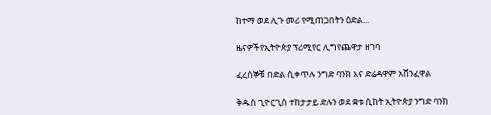ከተማ ወደ ሊጉ መሪ የሚጠጋበትን ዕድል...

ዜናዎችየኢትዮጵያ ፕሪሚየር ሊግየጨዋታ ዘገባ

ፈረሰኞቹ በድል ሲቀጥሉ ንግድ ባንክ እና ድሬዳዋም አሸንፈዋል

ቅዱስ ጊዮርጊስ ተከታታይ ድሉን ወደ ቋቱ ሲከት ኢትዮጵያ ንግድ ባንክ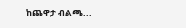ከጨዋታ ብልጫ...